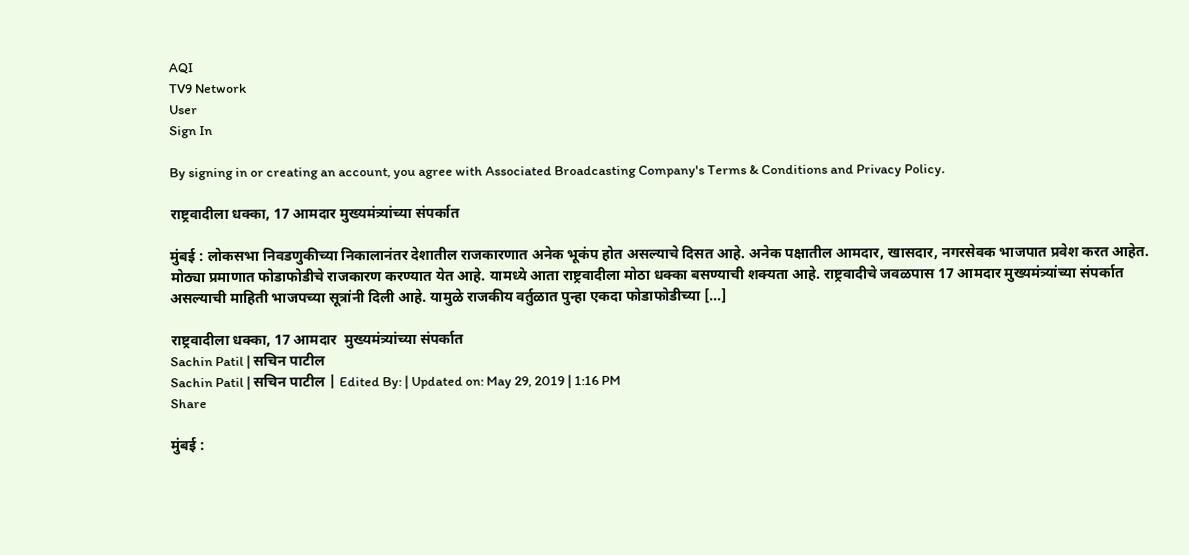AQI
TV9 Network
User
Sign In

By signing in or creating an account, you agree with Associated Broadcasting Company's Terms & Conditions and Privacy Policy.

राष्ट्रवादीला धक्का, 17 आमदार मुख्यमंत्र्यांच्या संपर्कात

मुंबई : लोकसभा निवडणुकीच्या निकालानंतर देशातील राजकारणात अनेक भूकंप होत असल्याचे दिसत आहे. अनेक पक्षातील आमदार, खासदार, नगरसेवक भाजपात प्रवेश करत आहेत. मोठ्या प्रमाणात फोडाफोडीचे राजकारण करण्यात येत आहे. यामध्ये आता राष्ट्रवादीला मोठा धक्का बसण्याची शक्यता आहे. राष्ट्रवादीचे जवळपास 17 आमदार मुख्यमंत्र्यांच्या संपर्कात असल्याची माहिती भाजपच्या सूत्रांनी दिली आहे. यामुळे राजकीय वर्तुळात पुन्हा एकदा फोडाफोडीच्या […]

राष्ट्रवादीला धक्का, 17 आमदार  मुख्यमंत्र्यांच्या संपर्कात
Sachin Patil | सचिन पाटील
Sachin Patil | सचिन पाटील | Edited By: | Updated on: May 29, 2019 | 1:16 PM
Share

मुंबई :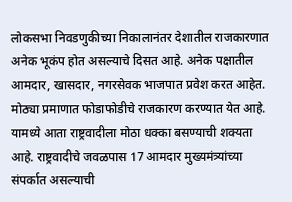लोकसभा निवडणुकीच्या निकालानंतर देशातील राजकारणात अनेक भूकंप होत असल्याचे दिसत आहे. अनेक पक्षातील आमदार, खासदार, नगरसेवक भाजपात प्रवेश करत आहेत. मोठ्या प्रमाणात फोडाफोडीचे राजकारण करण्यात येत आहे. यामध्ये आता राष्ट्रवादीला मोठा धक्का बसण्याची शक्यता आहे. राष्ट्रवादीचे जवळपास 17 आमदार मुख्यमंत्र्यांच्या संपर्कात असल्याची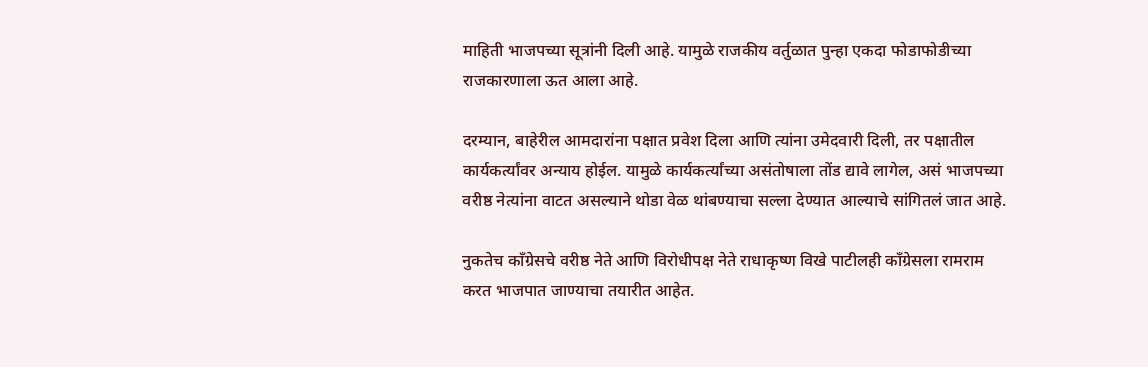माहिती भाजपच्या सूत्रांनी दिली आहे. यामुळे राजकीय वर्तुळात पुन्हा एकदा फोडाफोडीच्या राजकारणाला ऊत आला आहे.

दरम्यान, बाहेरील आमदारांना पक्षात प्रवेश दिला आणि त्यांना उमेदवारी दिली, तर पक्षातील कार्यकर्त्यांवर अन्याय होईल. यामुळे कार्यकर्त्यांच्या असंतोषाला तोंड द्यावे लागेल, असं भाजपच्या वरीष्ठ नेत्यांना वाटत असल्याने थोडा वेळ थांबण्याचा सल्ला देण्यात आल्याचे सांगितलं जात आहे.

नुकतेच काँग्रेसचे वरीष्ठ नेते आणि विरोधीपक्ष नेते राधाकृष्ण विखे पाटीलही काँग्रेसला रामराम करत भाजपात जाण्याचा तयारीत आहेत.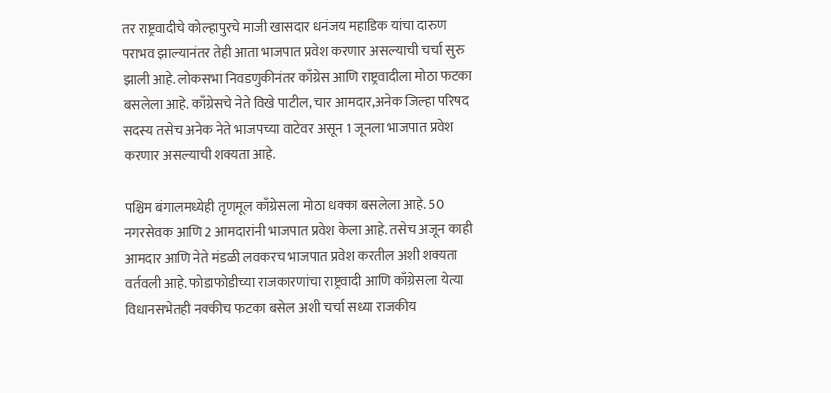तर राष्ट्रवादीचे कोल्हापुरचे माजी खासदार धनंजय महाडिक यांचा दारुण पराभव झाल्यानंतर तेही आता भाजपात प्रवेश करणार असल्याची चर्चा सुरु झाली आहे. लोकसभा निवडणुकीनंतर काँग्रेस आणि राष्ट्रवादीला मोठा फटका बसलेला आहे. काँग्रेसचे नेते विखे पाटील, चार आमदार,अनेक जिल्हा परिषद सदस्य तसेच अनेक नेते भाजपच्या वाटेवर असून 1 जूनला भाजपात प्रवेश करणार असल्याची शक्यता आहे.

पश्चिम बंगालमध्येही तृणमूल काँग्रेसला मोठा धक्का बसलेला आहे. 50 नगरसेवक आणि 2 आमदारांनी भाजपात प्रवेश केला आहे. तसेच अजून काही आमदार आणि नेते मंडळी लवकरच भाजपात प्रवेश करतील अशी शक्यता वर्तवली आहे. फोडाफोडीच्या राजकारणांचा राष्ट्रवादी आणि काँग्रेसला येत्या विधानसभेतही नक्कीच फटका बसेल अशी चर्चा सध्या राजकीय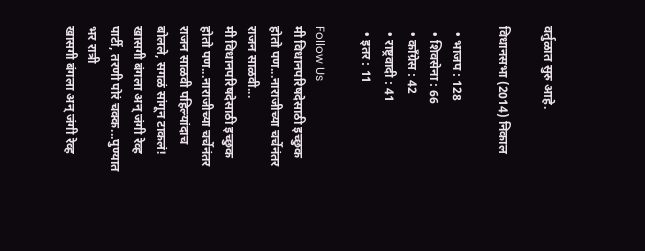वर्तुळात सुरु आहे.

विधानसभा (2014) निकाल

  • भाजप : 128
  • शिवसेना : 66
  • काँग्रेस : 42
  • राष्ट्रवादी : 41
  • इतर : 11

Follow Us
मी विधानपरिषदेसाठी इच्छुक होतो पण...नाराजीच्या चर्चेनंतर राजन साळवी...
मी विधानपरिषदेसाठी इच्छुक होतो पण...नाराजीच्या चर्चेनंतर राजन साळवी पहिल्यांदाच बोलले, सगळं सांगून टाकलं!
खासगी बंगला अन् जंगी रेव्ह पार्टी, तरणी पोरं चक्क...पुण्यात भर रात्री
खासगी बंगला अन् जंगी रेव्ह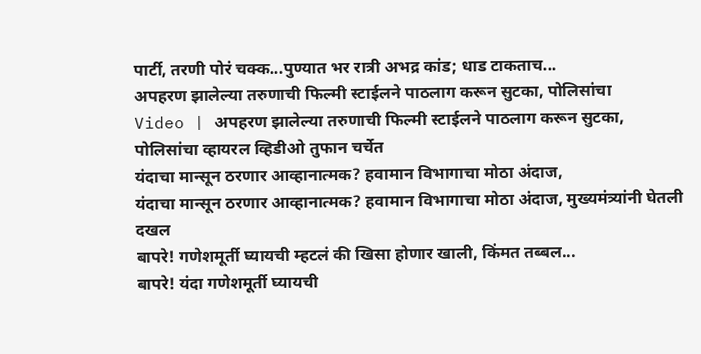पार्टी, तरणी पोरं चक्क...पुण्यात भर रात्री अभद्र कांड; धाड टाकताच...
अपहरण झालेल्या तरुणाची फिल्मी स्टाईलने पाठलाग करून सुटका, पोलिसांचा
Video | अपहरण झालेल्या तरुणाची फिल्मी स्टाईलने पाठलाग करून सुटका, पोलिसांचा व्हायरल व्हिडीओ तुफान चर्चेत
यंदाचा मान्सून ठरणार आव्हानात्मक? हवामान विभागाचा मोठा अंदाज,
यंदाचा मान्सून ठरणार आव्हानात्मक? हवामान विभागाचा मोठा अंदाज, मुख्यमंत्र्यांनी घेतली दखल
बापरे! गणेशमूर्ती घ्यायची म्हटलं की खिसा होणार खाली, किंमत तब्बल...
बापरे! यंदा गणेशमूर्ती घ्यायची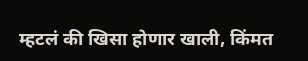म्हटलं की खिसा होणार खाली, किंमत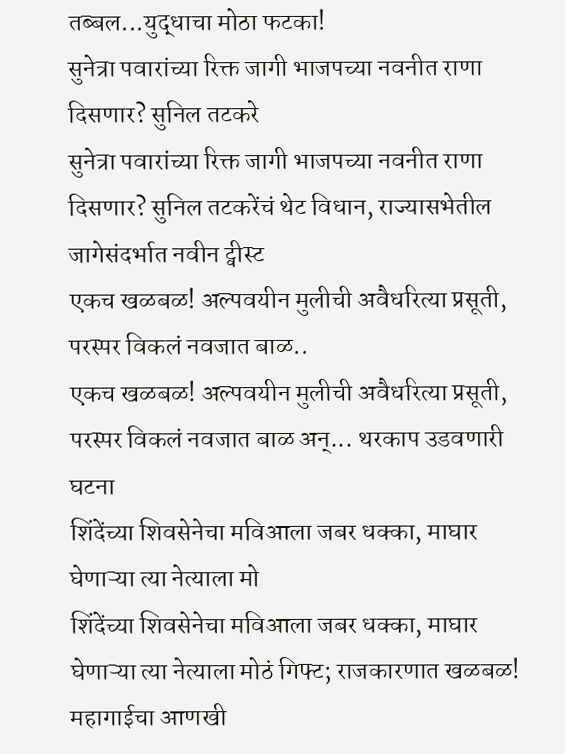तब्बल...युद्धाचा मोठा फटका!
सुनेत्रा पवारांच्या रिक्त जागी भाजपच्या नवनीत राणा दिसणार? सुनिल तटकरे
सुनेत्रा पवारांच्या रिक्त जागी भाजपच्या नवनीत राणा दिसणार? सुनिल तटकरेंचं थेट विधान, राज्यासभेतील जागेसंदर्भात नवीन ट्वीस्ट
एकच खळबळ! अल्पवयीन मुलीची अवैधरित्या प्रसूती, परस्पर विकलं नवजात बाळ..
एकच खळबळ! अल्पवयीन मुलीची अवैधरित्या प्रसूती, परस्पर विकलं नवजात बाळ अन्... थरकाप उडवणारी घटना
शिंदेंच्या शिवसेनेचा मविआला जबर धक्का, माघार घेणाऱ्या त्या नेत्याला मो
शिंदेंच्या शिवसेनेचा मविआला जबर धक्का, माघार घेणाऱ्या त्या नेत्याला मोठं गिफ्ट; राजकारणात खळबळ!
महागाईचा आणखी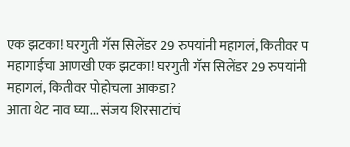एक झटका! घरगुती गॅस सिलेंडर 29 रुपयांनी महागलं, कितीवर प
महागाईचा आणखी एक झटका! घरगुती गॅस सिलेंडर 29 रुपयांनी महागलं, कितीवर पोहोचला आकडा?
आता थेट नाव घ्या... संजय शिरसाटांचं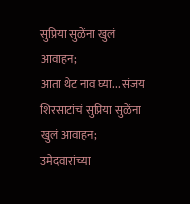सुप्रिया सुळेंना खुलं आवाहन;
आता थेट नाव घ्या... संजय शिरसाटांचं सुप्रिया सुळेंना खुलं आवाहन; उमेदवारांच्या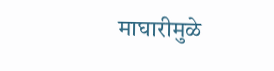माघारीमुळे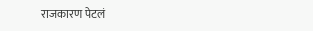राजकारण पेटलं